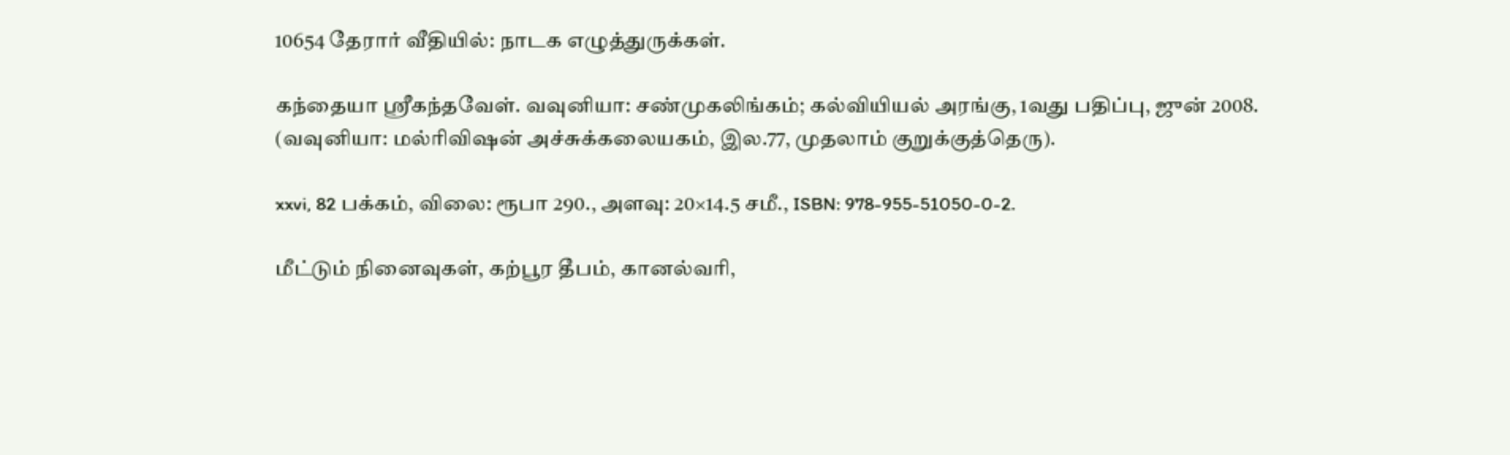10654 தேரார் வீதியில்: நாடக எழுத்துருக்கள்.

கந்தையா ஸ்ரீகந்தவேள். வவுனியா: சண்முகலிங்கம்; கல்வியியல் அரங்கு, 1வது பதிப்பு, ஜுன் 2008. (வவுனியா: மல்ரிவிஷன் அச்சுக்கலையகம், இல.77, முதலாம் குறுக்குத்தெரு).

xxvi, 82 பக்கம், விலை: ரூபா 290., அளவு: 20×14.5 சமீ., ISBN: 978-955-51050-0-2.

மீட்டும் நினைவுகள், கற்பூர தீபம், கானல்வரி,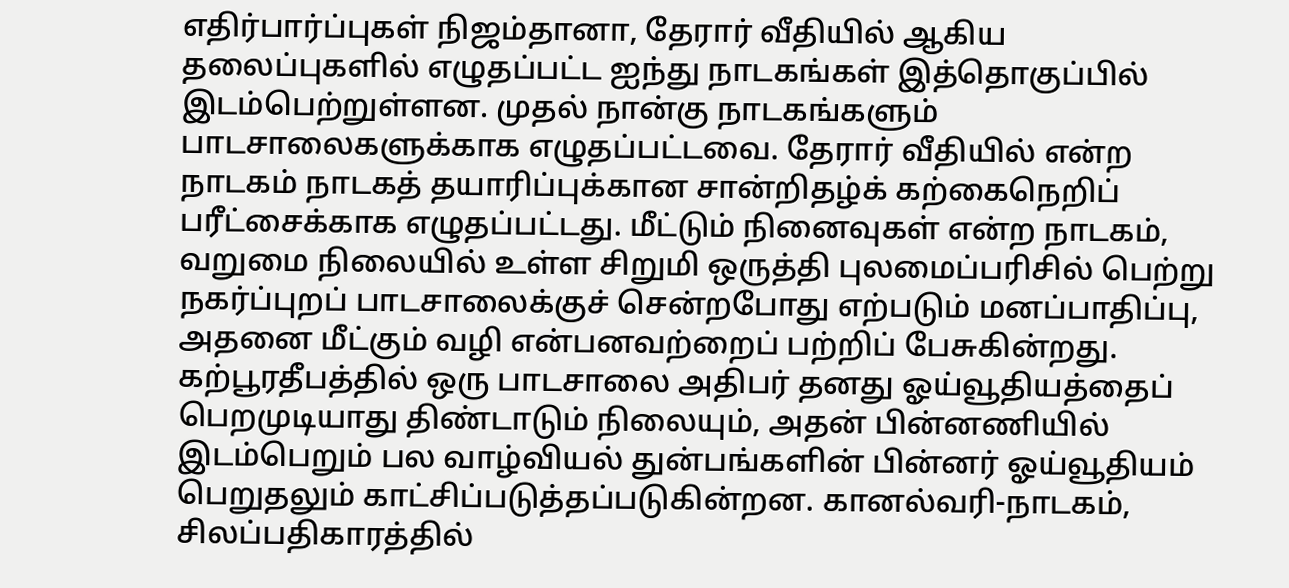எதிர்பார்ப்புகள் நிஜம்தானா, தேரார் வீதியில் ஆகிய தலைப்புகளில் எழுதப்பட்ட ஐந்து நாடகங்கள் இத்தொகுப்பில் இடம்பெற்றுள்ளன. முதல் நான்கு நாடகங்களும் பாடசாலைகளுக்காக எழுதப்பட்டவை. தேரார் வீதியில் என்ற நாடகம் நாடகத் தயாரிப்புக்கான சான்றிதழ்க் கற்கைநெறிப் பரீட்சைக்காக எழுதப்பட்டது. மீட்டும் நினைவுகள் என்ற நாடகம், வறுமை நிலையில் உள்ள சிறுமி ஒருத்தி புலமைப்பரிசில் பெற்று நகர்ப்புறப் பாடசாலைக்குச் சென்றபோது எற்படும் மனப்பாதிப்பு, அதனை மீட்கும் வழி என்பனவற்றைப் பற்றிப் பேசுகின்றது. கற்பூரதீபத்தில் ஒரு பாடசாலை அதிபர் தனது ஓய்வூதியத்தைப் பெறமுடியாது திண்டாடும் நிலையும், அதன் பின்னணியில் இடம்பெறும் பல வாழ்வியல் துன்பங்களின் பின்னர் ஓய்வூதியம் பெறுதலும் காட்சிப்படுத்தப்படுகின்றன. கானல்வரி-நாடகம், சிலப்பதிகாரத்தில்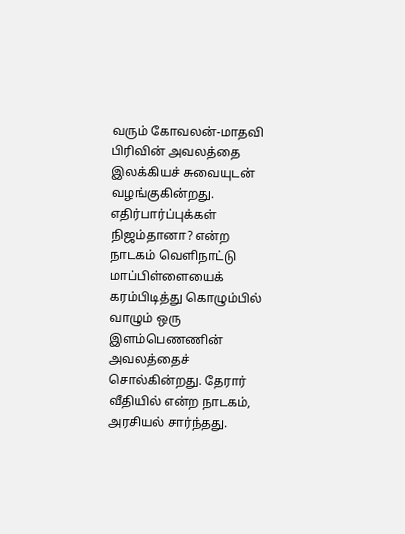வரும் கோவலன்-மாதவி பிரிவின் அவலத்தை இலக்கியச் சுவையுடன் வழங்குகின்றது.  எதிர்பார்ப்புக்கள் நிஜம்தானா? என்ற நாடகம் வெளிநாட்டு மாப்பிள்ளையைக் கரம்பிடித்து கொழும்பில் வாழும் ஒரு இளம்பெணணின் அவலத்தைச் சொல்கின்றது. தேரார் வீதியில் என்ற நாடகம், அரசியல் சார்ந்தது.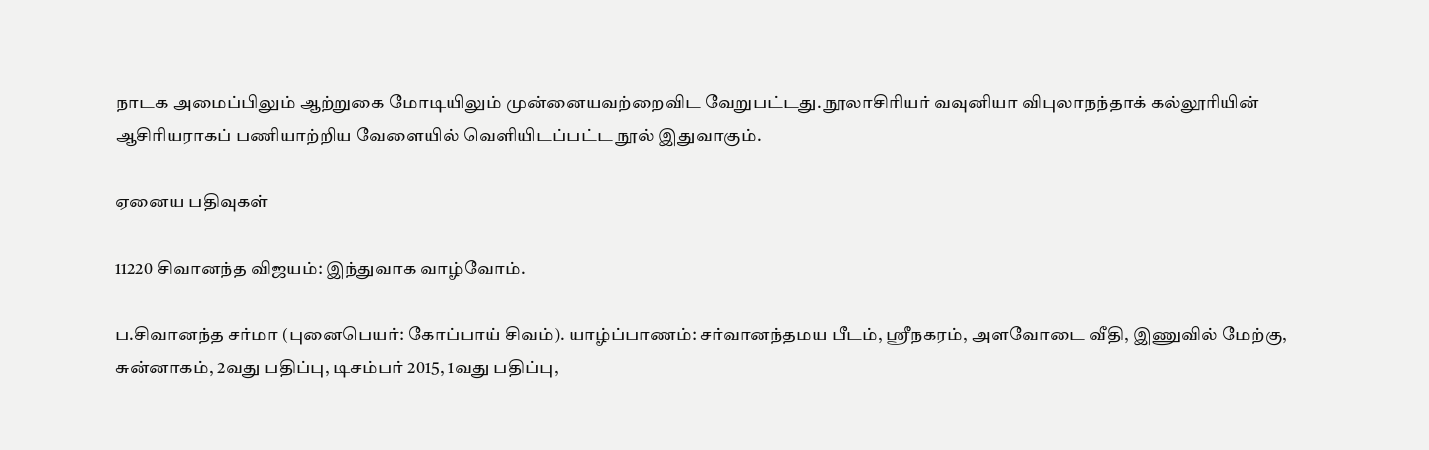நாடக அமைப்பிலும் ஆற்றுகை மோடியிலும் முன்னையவற்றைவிட வேறுபட்டது. நூலாசிரியர் வவுனியா விபுலாநந்தாக் கல்லூரியின் ஆசிரியராகப் பணியாற்றிய வேளையில் வெளியிடப்பட்ட நூல் இதுவாகும்.

ஏனைய பதிவுகள்

11220 சிவானந்த விஜயம்: இந்துவாக வாழ்வோம்.

ப.சிவானந்த சர்மா (புனைபெயர்: கோப்பாய் சிவம்). யாழ்ப்பாணம்: சர்வானந்தமய பீடம், ஸ்ரீநகரம், அளவோடை வீதி, இணுவில் மேற்கு, சுன்னாகம், 2வது பதிப்பு, டிசம்பர் 2015, 1வது பதிப்பு,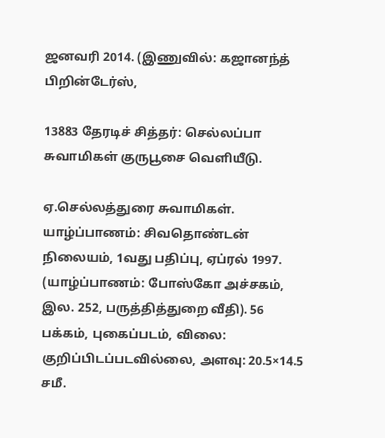ஜனவரி 2014. (இணுவில்: கஜானந்த் பிறின்டேர்ஸ்,

13883 தேரடிச் சித்தர்: செல்லப்பா சுவாமிகள் குருபூசை வெளியீடு.

ஏ.செல்லத்துரை சுவாமிகள். யாழ்ப்பாணம்: சிவதொண்டன் நிலையம், 1வது பதிப்பு, ஏப்ரல் 1997. (யாழ்ப்பாணம்: போஸ்கோ அச்சகம், இல. 252, பருத்தித்துறை வீதி). 56 பக்கம், புகைப்படம், விலை: குறிப்பிடப்படவில்லை, அளவு: 20.5×14.5 சமீ.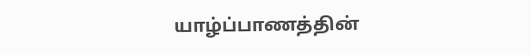யாழ்ப்பாணத்தின்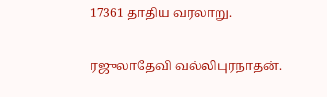17361 தாதிய வரலாறு.

ரஜுலாதேவி வல்லிபுரநாதன்.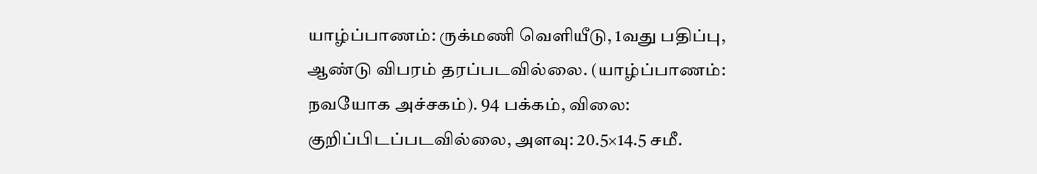யாழ்ப்பாணம்: ருக்மணி வெளியீடு, 1வது பதிப்பு, ஆண்டு விபரம் தரப்படவில்லை. (யாழ்ப்பாணம்: நவயோக அச்சகம்). 94 பக்கம், விலை: குறிப்பிடப்படவில்லை, அளவு: 20.5×14.5 சமீ.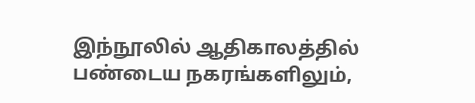இந்நூலில் ஆதிகாலத்தில் பண்டைய நகரங்களிலும்,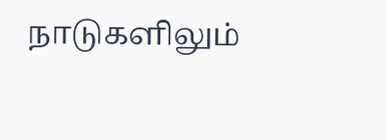நாடுகளிலும்